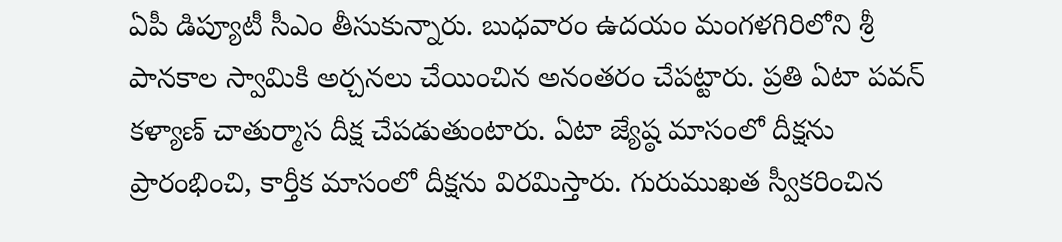ఏపీ డిప్యూటీ సీఎం తీసుకున్నారు. బుధవారం ఉదయం మంగళగిరిలోని శ్రీ పానకాల స్వామికి అర్చనలు చేయించిన అనంతరం చేపట్టారు. ప్రతి ఏటా పవన్ కళ్యాణ్ చాతుర్మాస దీక్ష చేపడుతుంటారు. ఏటా జ్యేష్ఠ మాసంలో దీక్షను ప్రారంభించి, కార్తీక మాసంలో దీక్షను విరమిస్తారు. గురుముఖత స్వీకరించిన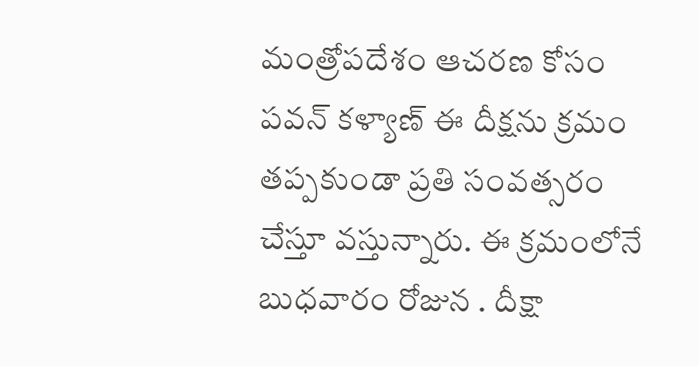మంత్రోపదేశం ఆచరణ కోసం పవన్ కళ్యాణ్ ఈ దీక్షను క్రమం తప్పకుండా ప్రతి సంవత్సరం చేస్తూ వస్తున్నారు. ఈ క్రమంలోనే బుధవారం రోజున . దీక్షా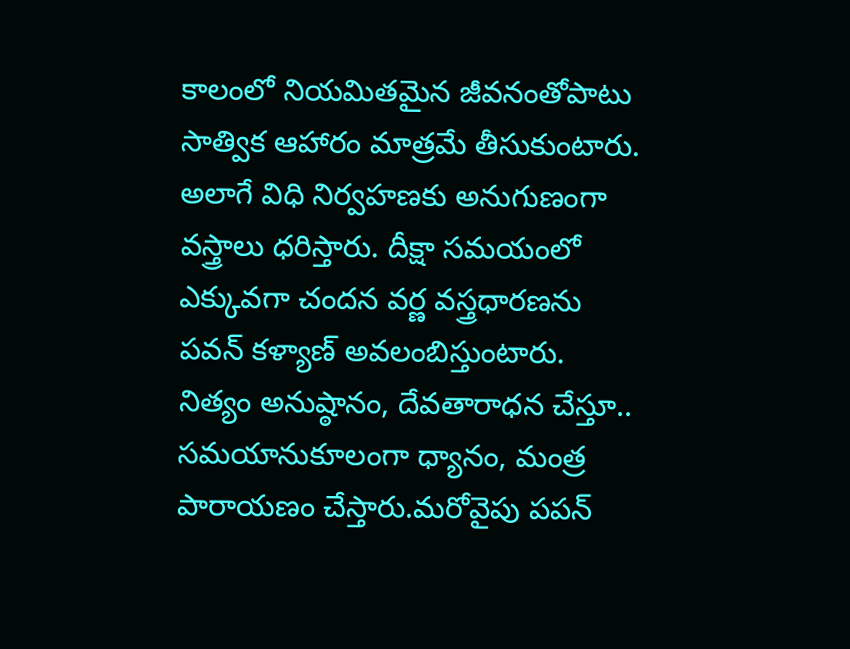కాలంలో నియమితమైన జీవనంతోపాటు సాత్విక ఆహారం మాత్రమే తీసుకుంటారు. అలాగే విధి నిర్వహణకు అనుగుణంగా వస్త్రాలు ధరిస్తారు. దీక్షా సమయంలో ఎక్కువగా చందన వర్ణ వస్త్రధారణను పవన్ కళ్యాణ్ అవలంబిస్తుంటారు. నిత్యం అనుష్ఠానం, దేవతారాధన చేస్తూ.. సమయానుకూలంగా ధ్యానం, మంత్ర పారాయణం చేస్తారు.మరోవైపు పపన్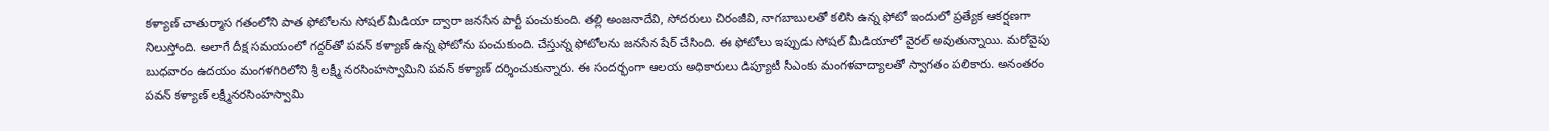కళ్యాణ్ చాతుర్మాస గతంలోని పాత ఫోటోలను సోషల్ మీడియా ద్వారా జనసేన పార్టీ పంచుకుంది. తల్లి అంజనాదేవి, సోదరులు చిరంజీవి, నాగబాబులతో కలిసి ఉన్న ఫోటో ఇందులో ప్రత్యేక ఆకర్షణగా నిలుస్తోంది. అలాగే దీక్ష సమయంలో గద్దర్‌తో పవన్ కళ్యాణ్ ఉన్న ఫోటోను పంచుకుంది. చేస్తున్న ఫోటోలను జనసేన షేర్ చేసింది. ఈ ఫోటోలు ఇప్పుడు సోషల్ మీడియాలో వైరల్ అవుతున్నాయి. మరోవైపు బుధవారం ఉదయం మంగళగిరిలోని శ్రీ లక్ష్మీ నరసింహస్వామిని పవన్ కళ్యాణ్ దర్శించుకున్నారు. ఈ సందర్భంగా ఆలయ అధికారులు డిప్యూటీ సీఎంకు మంగళవాద్యాలతో స్వాగతం పలికారు. అనంతరం పవన్ కళ్యాణ్ లక్ష్మీనరసింహస్వామి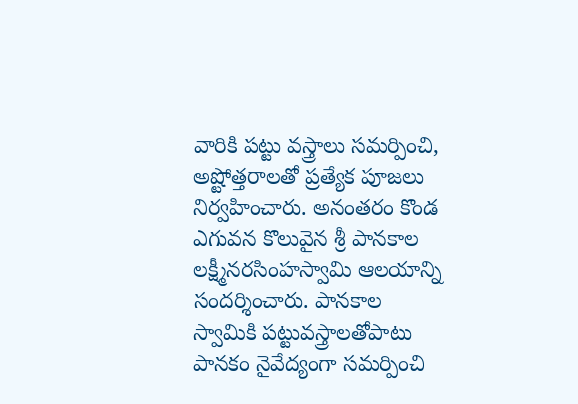వారికి పట్టు వస్త్రాలు సమర్పించి, అష్టోత్తరాలతో ప్రత్యేక పూజలు నిర్వహించారు. అనంతరం కొండ ఎగువన కొలువైన శ్రీ పానకాల లక్ష్మీనరసింహస్వామి ఆలయాన్ని సందర్శించారు. పానకాల స్వామికి పట్టువస్త్రాలతోపాటు పానకం నైవేద్యంగా సమర్పించి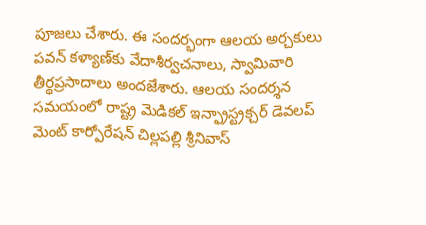పూజలు చేశారు. ఈ సందర్భంగా ఆలయ అర్చకులు పవన్ కళ్యాణ్‌కు వేదాశీర్వచనాలు, స్వామివారి తీర్థప్రసాదాలు అందజేశారు. ఆలయ సందర్శన సమయంలో రాష్ట్ర మెడికల్ ఇన్ఫ్రాస్ట్రక్చర్ డెవలప్ మెంట్ కార్పోరేషన్ చిల్లపల్లి శ్రీనివాస్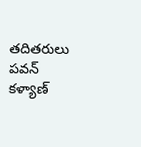తదితరులు పవన్ కళ్యాణ్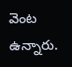వెంట ఉన్నారు.